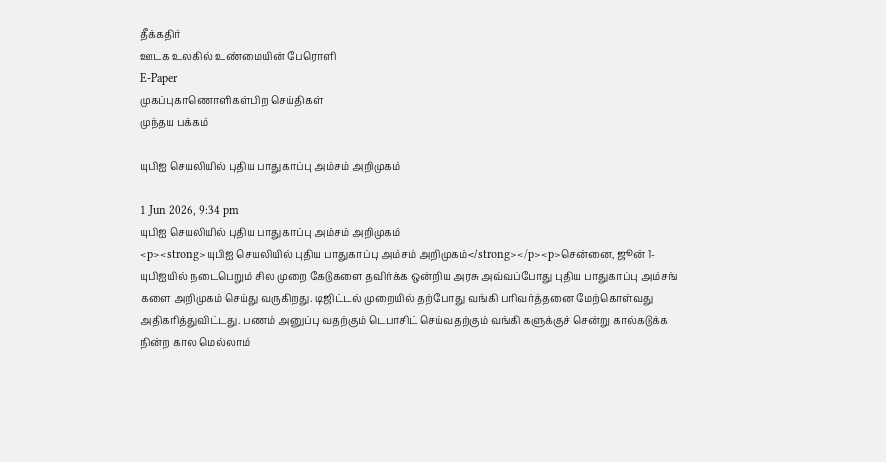தீக்கதிர்
ஊடக உலகில் உண்மையின் பேரொளி
E-Paper
முகப்புகாணொளிகள்பிற செய்திகள்
முந்தய பக்கம்

யுபிஐ செயலியில் புதிய பாதுகாப்பு அம்சம் அறிமுகம்

1 Jun 2026, 9:34 pm
யுபிஐ செயலியில் புதிய பாதுகாப்பு அம்சம் அறிமுகம்
<p><strong>யுபிஐ செயலியில் புதிய பாதுகாப்பு அம்சம் அறிமுகம்</strong></p><p>சென்னை, ஜூன் 1- யுபிஐயில் நடைபெறும் சில முறை கேடுகளை தவிர்க்க ஒன்றிய அரசு அவ்வப்போது புதிய பாதுகாப்பு அம்சங் களை அறிமுகம் செய்து வருகிறது. டிஜிட்டல் முறையில் தற்போது வங்கி பரிவர்த்தனை மேற்கொள்வது அதிகரித்துவிட்டது. பணம் அனுப்பு வதற்கும் டெபாசிட் செய்வதற்கும் வங்கி களுக்குச் சென்று கால்கடுக்க நின்ற கால மெல்லாம்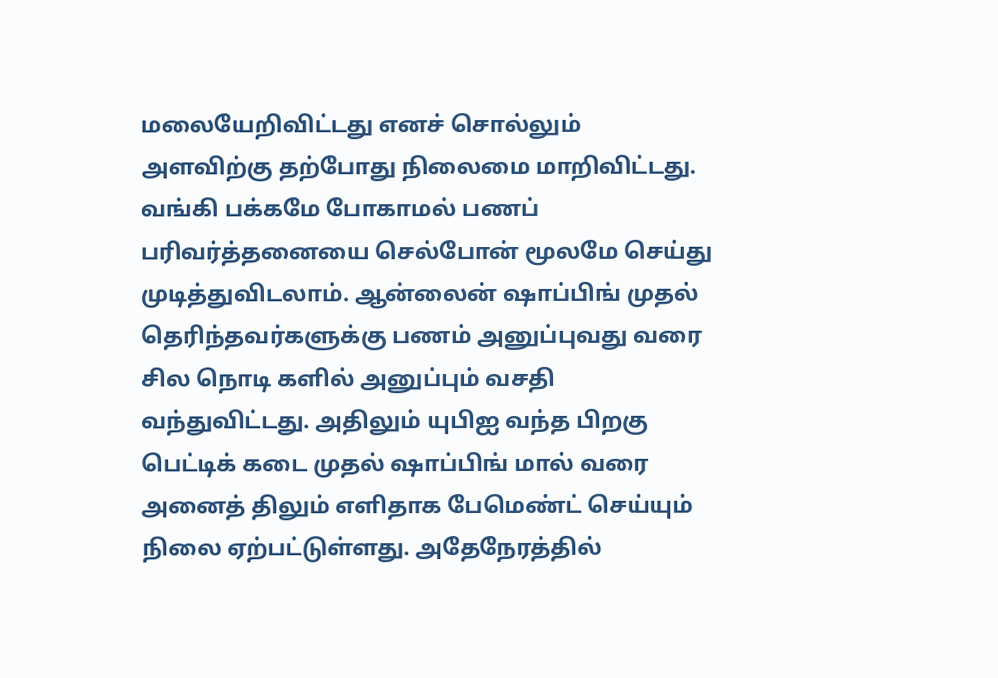மலையேறிவிட்டது எனச் சொல்லும் அளவிற்கு தற்போது நிலைமை மாறிவிட்டது. வங்கி பக்கமே போகாமல் பணப் பரிவர்த்தனையை செல்போன் மூலமே செய்து முடித்துவிடலாம். ஆன்லைன் ஷாப்பிங் முதல் தெரிந்தவர்களுக்கு பணம் அனுப்புவது வரை சில நொடி களில் அனுப்பும் வசதி வந்துவிட்டது. அதிலும் யுபிஐ வந்த பிறகு பெட்டிக் கடை முதல் ஷாப்பிங் மால் வரை அனைத் திலும் எளிதாக பேமெண்ட் செய்யும் நிலை ஏற்பட்டுள்ளது. அதேநேரத்தில்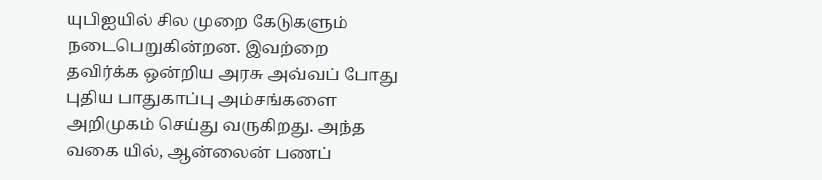யுபிஐயில் சில முறை கேடுகளும் நடைபெறுகின்றன. இவற்றை தவிர்க்க ஒன்றிய அரசு அவ்வப் போது புதிய பாதுகாப்பு அம்சங்களை அறிமுகம் செய்து வருகிறது. அந்த வகை யில், ஆன்லைன் பணப்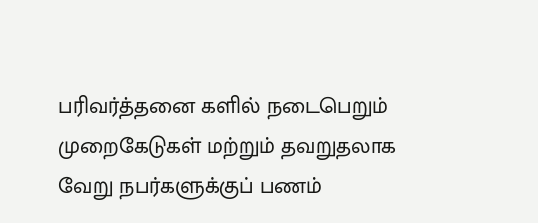பரிவர்த்தனை களில் நடைபெறும் முறைகேடுகள் மற்றும் தவறுதலாக வேறு நபர்களுக்குப் பணம்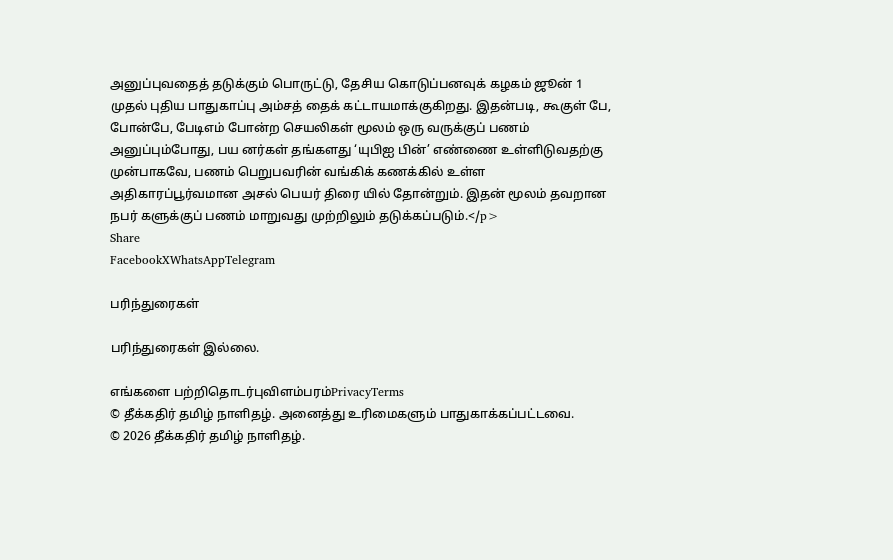அனுப்புவதைத் தடுக்கும் பொருட்டு, தேசிய கொடுப்பனவுக் கழகம் ஜூன் 1 முதல் புதிய பாதுகாப்பு அம்சத் தைக் கட்டாயமாக்குகிறது. இதன்படி, கூகுள் பே, போன்பே, பேடிஎம் போன்ற செயலிகள் மூலம் ஒரு வருக்குப் பணம் அனுப்பும்போது, பய னர்கள் தங்களது ‘யுபிஐ பின்’ எண்ணை உள்ளிடுவதற்கு முன்பாகவே, பணம் பெறுபவரின் வங்கிக் கணக்கில் உள்ள அதிகாரப்பூர்வமான அசல் பெயர் திரை யில் தோன்றும். இதன் மூலம் தவறான நபர் களுக்குப் பணம் மாறுவது முற்றிலும் தடுக்கப்படும்.</p>
Share
FacebookXWhatsAppTelegram

பரிந்துரைகள்

பரிந்துரைகள் இல்லை.

எங்களை பற்றிதொடர்புவிளம்பரம்PrivacyTerms
© தீக்கதிர் தமிழ் நாளிதழ். அனைத்து உரிமைகளும் பாதுகாக்கப்பட்டவை.
© 2026 தீக்கதிர் தமிழ் நாளிதழ்.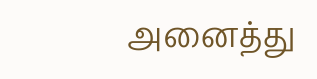அனைத்து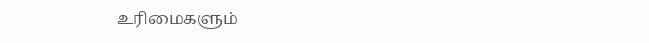உரிமைகளும்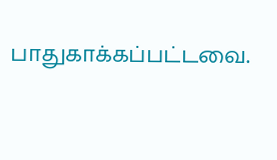பாதுகாக்கப்பட்டவை.